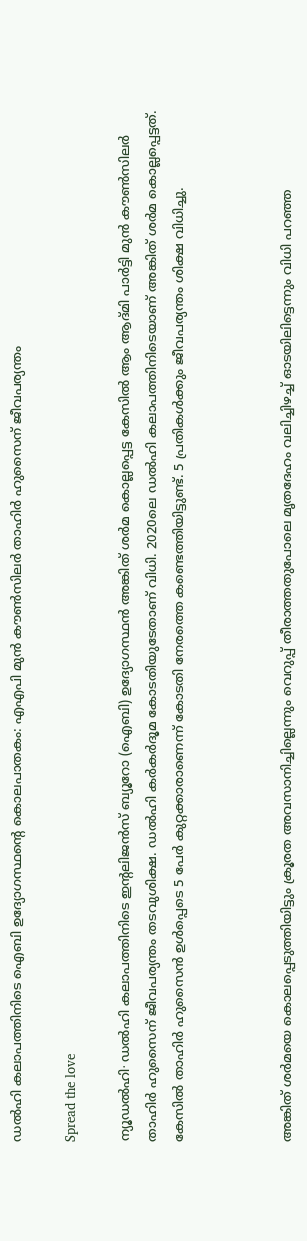ഡൽഹി കലാപത്തിനിടെ ഐബി ഉദ്യോഗസ്ഥന്റെ കൊലപാതകം: എഎപി മുൻ കൗൺസിലർ താഹിർ ഹുസൈന് ജീവപര്യന്തം

Spread the love

ന്യൂഡൽഹി∙ ഡൽഹി കലാപത്തിനിടെ ഇന്റലിജൻസ് ബ്യൂറോ (ഐബി) ഉദ്യോഗസ്ഥൻ അങ്കിത് ശർമ കൊല്ലപ്പെട്ട കേസിൽ ആം ആദ്മി പാർട്ടി മുൻ കൗൺസിലർ താഹിർ ഹുസൈന് ജീവപര്യന്തം തടവുശിക്ഷ. ഡൽഹി കർകർദൂമ കോടതിയുടേതാണ് വിധി. 2020ലെ ഡൽഹി കലാപത്തിനിടെയാണ് അങ്കിത് ശർമ കൊല്ലപ്പെട്ടത്. കേസിൽ താഹിർ ഹുസൈൻ ഉൾപ്പെടെ 5 പേർ കുറ്റക്കാരാണെന്ന് കോടതി നേരത്തെ കണ്ടെത്തിയിട്ടുണ്ട്. 5 പ്രതികൾക്കും ജീവപര്യന്തം ശിക്ഷ വിധിച്ചു.



അങ്കിത് ശർമയെ കൊലപ്പെടുത്തിയിട്ടും ക്രൂരത അവസാനിച്ചില്ലെന്നും വെറുപ്പ് തീരാത്തതുപോലെ മൃതദേഹം വലിച്ചിഴച്ച് ഓടയിലിട്ടെന്നും വിധി പറഞ്ഞ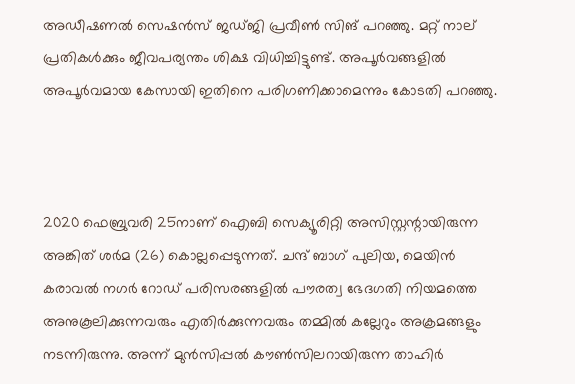അഡീഷണൽ സെഷൻസ് ജഡ്ജി പ്രവീൺ സിങ് പറഞ്ഞു. മറ്റ് നാല് പ്രതികൾക്കും ജീവപര്യന്തം ശിക്ഷ വിധിച്ചിട്ടുണ്ട്. അപൂർവങ്ങളിൽ അപൂർവമായ കേസായി ഇതിനെ പരിഗണിക്കാമെന്നും കോടതി പറഞ്ഞു.



2020 ഫെബ്രുവരി 25നാണ് ഐബി സെക്യൂരിറ്റി അസിസ്റ്റന്റായിരുന്ന അങ്കിത് ശർമ (26) കൊല്ലപ്പെടുന്നത്. ചന്ദ് ബാഗ് പുലിയ, മെയിൻ കരാവൽ നഗർ റോഡ് പരിസരങ്ങളിൽ പൗരത്വ ഭേദഗതി നിയമത്തെ അനുകൂലിക്കുന്നവരും എതിർക്കുന്നവരും തമ്മിൽ കല്ലേറും അക്രമങ്ങളും നടന്നിരുന്നു. അന്ന് മുൻസിപ്പൽ കൗൺസിലറായിരുന്ന താഹിർ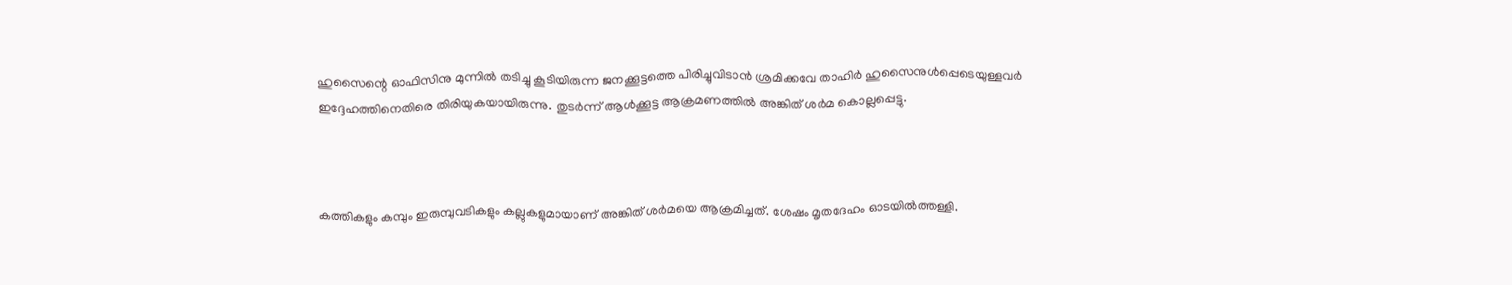ഹുസൈന്റെ ഓഫിസിനു മുന്നിൽ തടിച്ചു കൂടിയിരുന്ന ജനക്കൂട്ടത്തെ പിരിച്ചുവിടാൻ ശ്രമിക്കവേ താഹിർ ഹുസൈനുൾപ്പെടെയുള്ളവർ ഇദ്ദേഹത്തിനെതിരെ തിരിയുകയായിരുന്നു. തുടർന്ന് ആൾക്കൂട്ട ആക്രമണത്തിൽ അങ്കിത് ശർമ കൊല്ലപ്പെട്ടു.



കത്തികളും കമ്പും ഇരുമ്പുവടികളും കല്ലുകളുമായാണ് അങ്കിത് ശർമയെ ആക്രമിച്ചത്. ശേഷം മൃതദേഹം ഓടയിൽത്തള്ളി.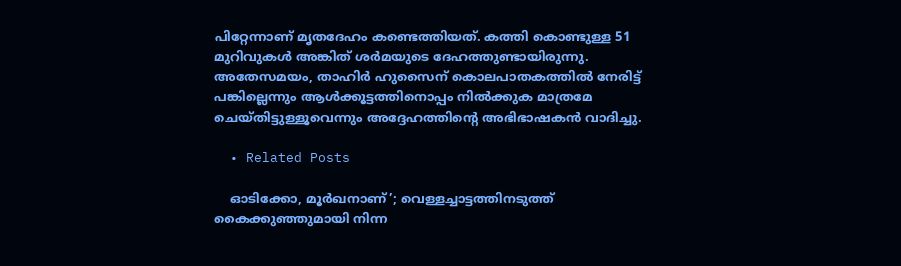പിറ്റേന്നാണ് മൃതദേഹം കണ്ടെത്തിയത്. കത്തി കൊണ്ടുള്ള 51 മുറിവുകൾ അങ്കിത് ശർമയുടെ ദേഹത്തുണ്ടായിരുന്നു. അതേസമയം, താഹിർ ഹുസൈന് കൊലപാതകത്തിൽ നേരിട്ട് പങ്കില്ലെന്നും ആൾക്കൂട്ടത്തിനൊപ്പം നിൽക്കുക മാത്രമേ ചെയ്തിട്ടുള്ളൂവെന്നും അദ്ദേഹത്തിന്റെ അഭിഭാഷകൻ വാദിച്ചു.

  • Related Posts

    ഓടിക്കോ, മൂർഖനാണ്’; വെള്ളച്ചാട്ടത്തിനടുത്ത് കൈക്കുഞ്ഞുമായി നിന്ന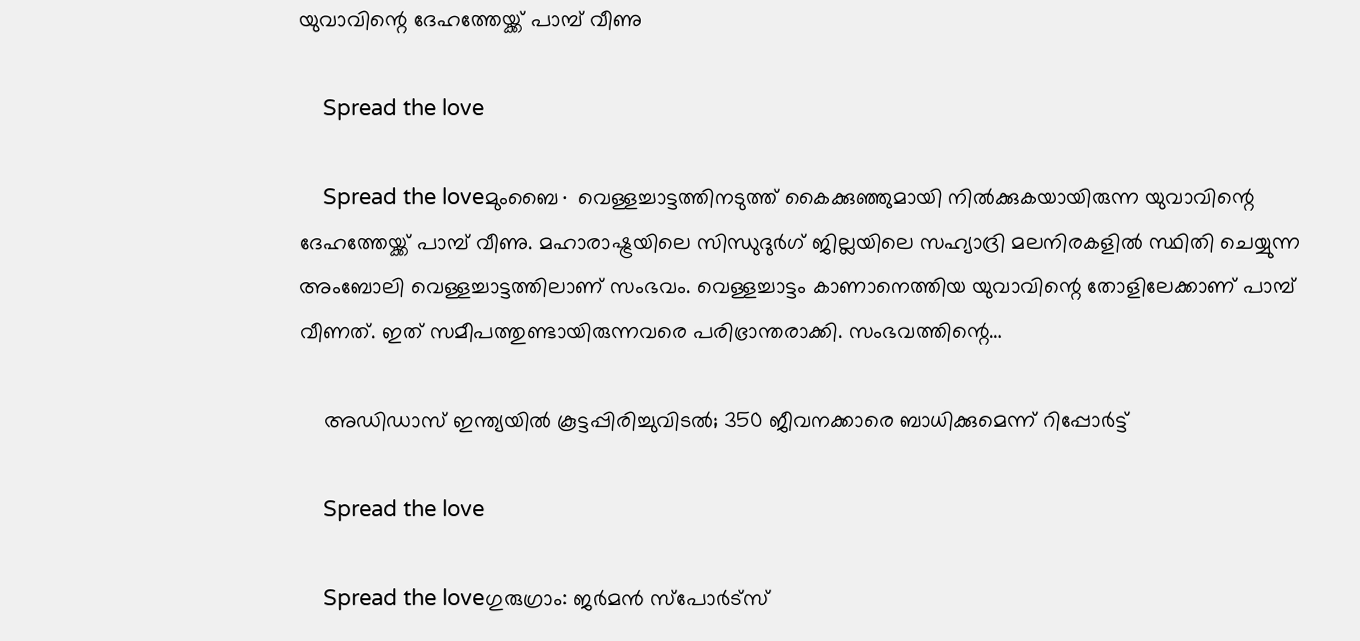യുവാവിന്റെ ദേഹത്തേയ്ക്ക് പാമ്പ് വീണു

    Spread the love

    Spread the loveമുംബൈ∙ വെള്ളച്ചാട്ടത്തിനടുത്ത് കൈക്കുഞ്ഞുമായി നിൽക്കുകയായിരുന്ന യുവാവിന്റെ ദേഹത്തേയ്ക്ക് പാമ്പ് വീണു. മഹാരാഷ്ട്രയിലെ സിന്ധുദുർഗ് ജില്ലയിലെ സഹ്യാദ്രി മലനിരകളിൽ സ്ഥിതി ചെയ്യുന്ന അംബോലി വെള്ളച്ചാട്ടത്തിലാണ് സംഭവം. വെള്ളച്ചാട്ടം കാണാനെത്തിയ യുവാവിന്റെ തോളിലേക്കാണ് പാമ്പ് വീണത്. ഇത് സമീപത്തുണ്ടായിരുന്നവരെ പരിഭ്രാന്തരാക്കി. സംഭവത്തിന്റെ…

    അഡിഡാസ് ഇന്ത്യയില്‍ കൂട്ടപ്പിരിച്ചുവിടല്‍; 350 ജീവനക്കാരെ ബാധിക്കുമെന്ന് റിപ്പോര്‍ട്ട്

    Spread the love

    Spread the loveഗുരുഗ്രാം: ജര്‍മന്‍ സ്‌പോര്‍ട്‌സ്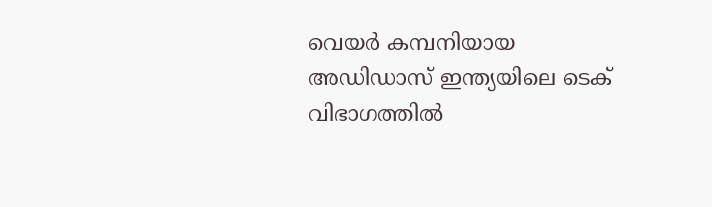വെയര്‍ കമ്പനിയായ അഡിഡാസ് ഇന്ത്യയിലെ ടെക് വിഭാഗത്തില്‍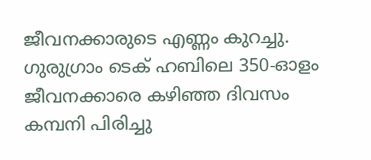ജീവനക്കാരുടെ എണ്ണം കുറച്ചു. ഗുരുഗ്രാം ടെക് ഹബിലെ 350-ഓളം ജീവനക്കാരെ കഴിഞ്ഞ ദിവസം കമ്പനി പിരിച്ചു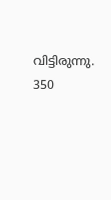വിട്ടിരുന്നു. 350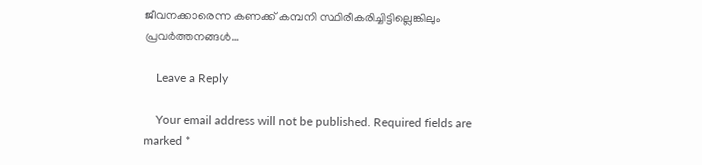ജീവനക്കാരെന്ന കണക്ക് കമ്പനി സ്ഥിരീകരിച്ചിട്ടില്ലെങ്കിലും പ്രവര്‍ത്തനങ്ങള്‍…

    Leave a Reply

    Your email address will not be published. Required fields are marked *